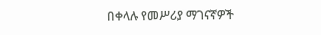በቀላሉ የመሥሪያ ማገናኛዎች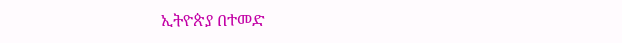ኢትዮጵያ በተመድ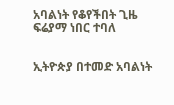አባልነት የቆየችበት ጊዜ ፍሬያማ ነበር ተባለ


ኢትዮጵያ በተመድ አባልነት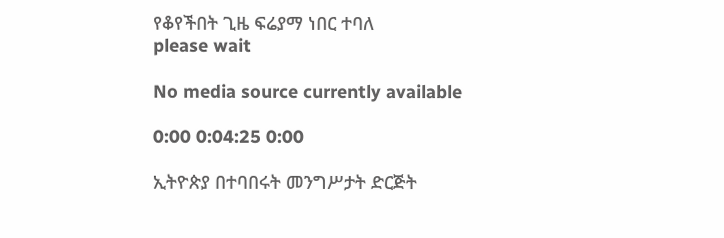የቆየችበት ጊዜ ፍሬያማ ነበር ተባለ
please wait

No media source currently available

0:00 0:04:25 0:00

ኢትዮጵያ በተባበሩት መንግሥታት ድርጅት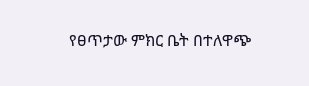የፀጥታው ምክር ቤት በተለዋጭ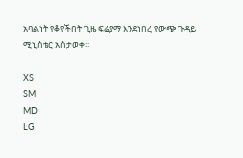አባልነት የቆየችበት ጊዜ ፍሬያማ እንደነበረ የውጭ ጉዳይ ሚኒስቴር አስታወቀ፡፡

XS
SM
MD
LG